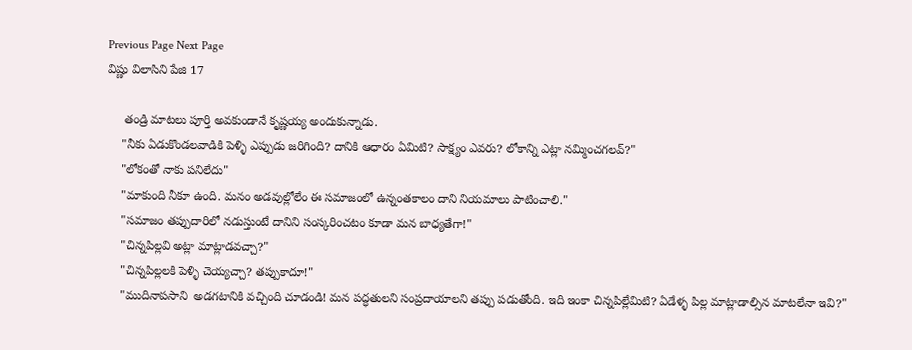Previous Page Next Page
విష్ణు విలాసిని పేజి 17

     తండ్రి మాటలు పూర్తి అవకుండానే కృష్ణయ్య అందుకున్నాడు.
    "నీకు ఏడుకొండలవాడికి పెళ్ళి ఎప్పుడు జరిగింది? దానికి ఆధారం ఏమిటి? సాక్ష్యం ఎవరు? లోకాన్ని ఎట్లా నమ్మించగలవ్?"
    "లోకంతో నాకు పనిలేదు"
    "మాకుంది నీకూ ఉంది. మనం అడవుల్లోలేం ఈ సమాజంలో ఉన్నంతకాలం దాని నియమాలు పాటించాలి."
    "సమాజం తప్పుదారిలో నడుస్తుంటే దానిని సంస్కరించటం కూడా మన బాధ్యతేగా!"
    "చిన్నపిల్లవి అట్లా మాట్లాడవచ్చా?"
    "చిన్నపిల్లలకి పెళ్ళి చెయ్యచ్చా? తప్పుకాదూ!"
    "ముదినాపసాని  అడగటానికి వచ్చింది చూడండి! మన పద్ధతులని సంప్రదాయాలని తప్పు పడుతోంది. ఇది ఇంకా చిన్నపిల్లేమిటి? ఏడేళ్ళ పిల్ల మాట్లాడాల్సిన మాటలేనా ఇవి?"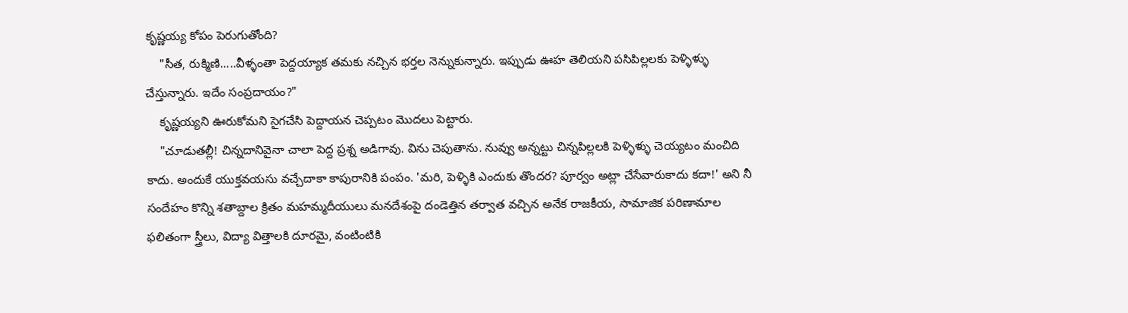కృష్ణయ్య కోపం పెరుగుతోంది?
    "సీత, రుక్మిణి.....వీళ్ళంతా పెద్దయ్యాక తమకు నచ్చిన భర్తల నెన్నుకున్నారు. ఇప్పుడు ఊహ తెలియని పసిపిల్లలకు పెళ్ళిళ్ళు చేస్తున్నారు. ఇదేం సంప్రదాయం?"
    కృష్ణయ్యని ఊరుకోమని సైగచేసి పెద్దాయన చెప్పటం మొదలు పెట్టారు.
    "చూడుతల్లీ! చిన్నదానివైనా చాలా పెద్ద ప్రశ్న అడిగావు. విను చెపుతాను. నువ్వు అన్నట్టు చిన్నపిల్లలకి పెళ్ళిళ్ళు చెయ్యటం మంచిది కాదు. అందుకే యుక్తవయసు వచ్చేదాకా కాపురానికి పంపం. 'మరి, పెళ్ళికి ఎందుకు తొందర? పూర్వం అట్లా చేసేవారుకాదు కదా!' అని నీ సందేహం కొన్ని శతాబ్దాల క్రితం మహమ్మదీయులు మనదేశంపై దండెత్తిన తర్వాత వచ్చిన అనేక రాజకీయ, సామాజిక పరిణామాల ఫలితంగా స్త్రీలు, విద్యా విత్తాలకి దూరమై, వంటింటికి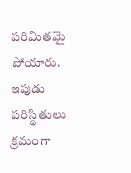పరిమితమై పోయారు. ఇపుడు పరిస్థితులు క్రమంగా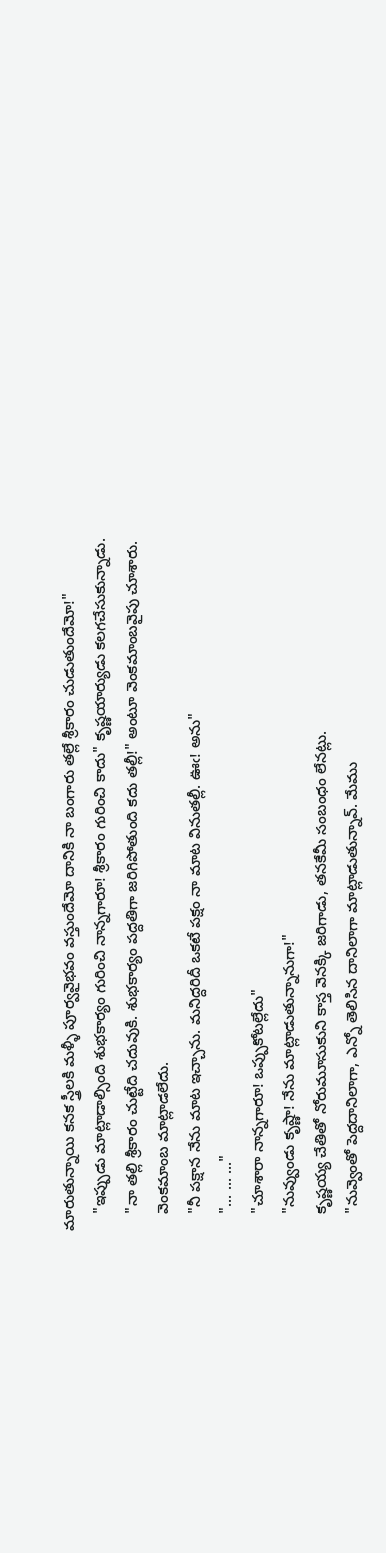మారుతున్నాయి కనక స్త్రీలకి మళ్ళీ పూర్వవైభవం వస్తుందేమో దానికి నా బంగారు తల్లే శ్రీకారం చుడుతుందేమో!"
    "ఇప్పుడు మాట్లాడాల్సింది శుభకార్యం గురించి నాన్నగారూ! శ్రీకారం గురించి కాదు" కృష్ణయార్యుడు కలగచేసుకున్నాడు.
    "నా తల్లి శ్రీకారం చుట్టేది చదువుకి. శుభకార్యం పద్దతిగా జరిగిపోతుంది కదు తల్లీ!" అంటూ వెంకమాంబవైపు చూశారు.
    వెంకమాంబ మాట్లాడలేదు.
    "నీ పక్షాన నేను మాట ఇచ్చాను. మనిద్దరిదీ ఒకటే పక్షం నా మాట వినుతల్లీ. ఊఁ! అను"
    "... ... ..."
    "చూశారా నాన్నగారూ! ఒప్పుకోటల్లేదు"
    "నువ్వుండు కృష్ణా! నేను మాట్లాడుతున్నానుగా!"
    కృష్ణయ్య చేతితో నోరుమూసుకుని కాస్త వెనక్కి జరిగాడు, తనకేమీ సంబంధం లేనట్లు.
    "నువ్వెంతో పెద్దదానిలాగా, ఎన్నో తెలిసిన దానిలాగా మాట్లాడుతున్నావ్. మేము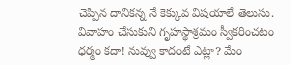చెప్పిన దానికన్న నే కెక్కువ విషయాలే తెలుసు. వివాహం చేసుకుని గృహస్థాశ్రమం స్వీకరించటం ధర్మం కదా! నువ్వు కాదంటే ఎట్లా? మేం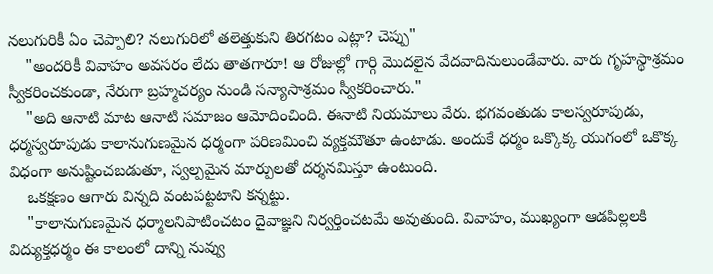నలుగురికీ ఏం చెప్పాలి? నలుగురిలో తలెత్తుకుని తిరగటం ఎట్లా? చెప్పు"
    "అందరికీ వివాహం అవసరం లేదు తాతగారూ! ఆ రోజుల్లో గార్గి మొదలైన వేదవాదినులుండేవారు. వారు గృహస్థాశ్రమం స్వీకరించకుండా, నేరుగా బ్రహ్మచర్యం నుండి సన్యాసాశ్రమం స్వీకరించారు."
    "అది ఆనాటి మాట ఆనాటి సమాజం ఆమోదించింది. ఈనాటి నియమాలు వేరు. భగవంతుడు కాలస్వరూపుడు, ధర్మస్వరూపుడు కాలానుగుణమైన ధర్మంగా పరిణమించి వ్యక్తమౌతూ ఉంటాడు. అందుకే ధర్మం ఒక్కొక్క యుగంలో ఒకొక్క విధంగా అనుష్టించబడుతూ, స్వల్పమైన మార్పులతో దర్శనమిస్తూ ఉంటుంది.
    ఒకక్షణం ఆగారు విన్నది వంటపట్టటాని కన్నట్టు.
    "కాలానుగుణమైన ధర్మాలనిపాటించటం దైవాజ్ఞని నిర్వర్తించటమే అవుతుంది. వివాహం, ముఖ్యంగా ఆడపిల్లలకి విద్యుక్తధర్మం ఈ కాలంలో దాన్ని నువ్వు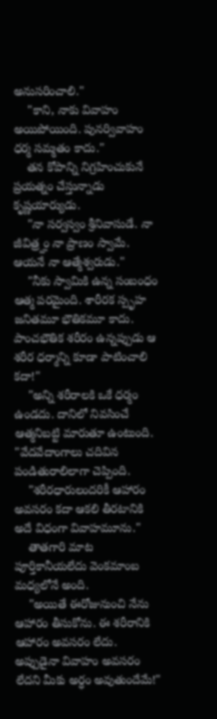అనుసరించాలి."
    "కాని, నాకు వివాహం అయిపోయింది. పునర్వివాహం ధర్మ సమ్మతం కాదు."
    తన కోపాన్ని నిగ్రహించుకునే ప్రయత్నం చేస్తున్నాడు కృష్ణయార్యుడు.
    "నా సర్వస్వం శ్రీనివాసుడే. నా జీవిత్ర్హం నా ప్రాణం స్వామే. ఆయనే నా ఆత్మేశ్వరుడు."
    "నీకు స్వామికి ఉన్న సంబంధం ఆత్మ పరమైంది. శారీరక స్పృహ జనితమూ భౌతికమూ కాదు. పాంచభౌతిక శరీరం ఉన్నప్పుడు ఆ శరీర ధర్మాన్ని కూడా పాటించాలి కదా!"
    "అన్ని శరీరాలకి ఒకే ధర్మం ఉండదు. దానిలో నివసించే ఆత్మనిబట్టి మారుతూ ఉంటుంది. "వేదవేదాంగాలు చదివిన పండితురాలిలాగా చెప్పింది.
    "శరీరధారులందరికీ ఆహారం అవసరం కదా ఆకలి తీరటానికి అదే విధంగా వివాహమూను."
    తాతగారి మాట పూర్తికానీయలేదు వెంకమాంబ మధ్యలోనే అంది.
    "అయితే ఈరోజునుంచి నేను ఆహారం తీసుకోను. ఈ శరీరానికి ఆహారం అవసరం లేదు. అప్పుడైనా వివాహం అవసరం లేదని మీకు అర్ధం అవుతుందేమే!"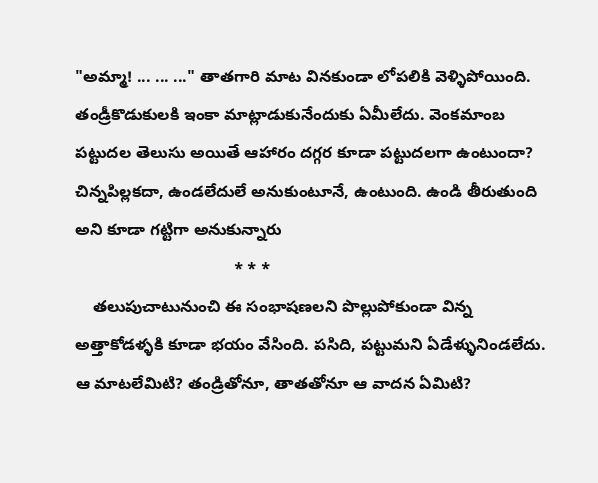"అమ్మా! ... ... ..." తాతగారి మాట వినకుండా లోపలికి వెళ్ళిపోయింది. తండ్రీకొడుకులకి ఇంకా మాట్లాడుకునేందుకు ఏమీలేదు. వెంకమాంబ పట్టుదల తెలుసు అయితే ఆహారం దగ్గర కూడా పట్టుదలగా ఉంటుందా? చిన్నపిల్లకదా, ఉండలేదులే అనుకుంటూనే, ఉంటుంది. ఉండి తీరుతుంది అని కూడా గట్టిగా అనుకున్నారు
                                   * * *
    తలుపుచాటునుంచి ఈ సంభాషణలని పొల్లుపోకుండా విన్న అత్తాకోడళ్ళకి కూడా భయం వేసింది. పసిది, పట్టుమని ఏడేళ్ళునిండలేదు. ఆ మాటలేమిటి? తండ్రితోనూ, తాతతోనూ ఆ వాదన ఏమిటి?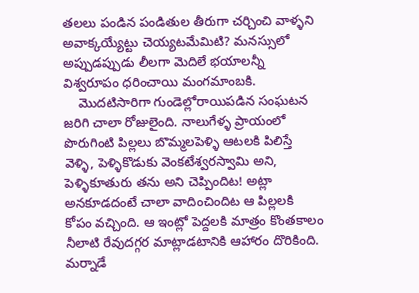తలలు పండిన పండితుల తీరుగా చర్చించి వాళ్ళని అవాక్కయ్యేట్టు చెయ్యటమేమిటి? మనస్సులో అప్పుడప్పుడు లీలగా మెదిలే భయాలన్నీ విశ్వరూపం ధరించాయి మంగమాంబకి.
    మొదటిసారిగా గుండెల్లోరాయిపడిన సంఘటన జరిగి చాలా రోజులైంది. నాలుగేళ్ళ ప్రాయంలో పొరుగింటి పిల్లలు బొమ్మలపెళ్ళి ఆటలకి పిలిస్తే వెళ్ళి, పెళ్ళికొడుకు వెంకటేశ్వరస్వామి అని, పెళ్ళికూతురు తను అని చెప్పిందిట! అట్లా అనకూడదంటే చాలా వాదించిందిట ఆ పిల్లలకి కోపం వచ్చింది. ఆ ఇంట్లో పెద్దలకి మాత్రం కొంతకాలం నీలాటి రేవుదగ్గర మాట్లాడటానికి ఆహారం దొరికింది. మర్నాడే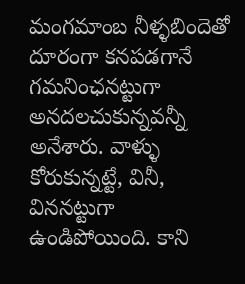మంగమాంబ నీళ్ళబిందెతో దూరంగా కనపడగానే గమనింఛనట్టుగా అనదలచుకున్నవన్నీ అనేశారు. వాళ్ళు కోరుకున్నట్టే, వినీ, విననట్టుగా ఉండిపోయింది. కాని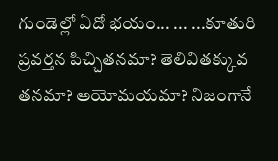గుండెల్లో ఏదో భయం... ... ...కూతురి ప్రవర్తన పిచ్చితనమా? తెలివితక్కువ తనమా? అయోమయమా? నిజంగానే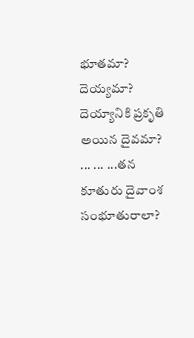భూతమా? దెయ్యమా? దెయ్యానికి ప్రకృతి అయిన దైవమా? ... ... ...తన కూతురు దైవాంశ సంభూతురాలా?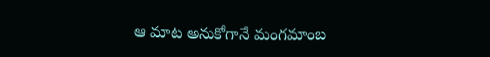ఆ మాట అనుకోగానే మంగమాంబ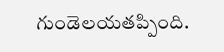గుండెలయతప్పింది.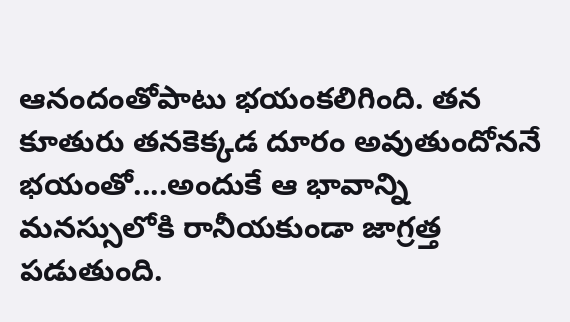ఆనందంతోపాటు భయంకలిగింది. తన కూతురు తనకెక్కడ దూరం అవుతుందోననే భయంతో....అందుకే ఆ భావాన్ని మనస్సులోకి రానీయకుండా జాగ్రత్త పడుతుంది.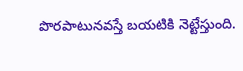పొరపాటునవస్తే బయటికి నెట్టేస్తుంది.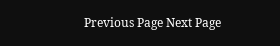Previous Page Next Page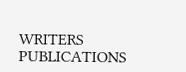WRITERS
PUBLICATIONS